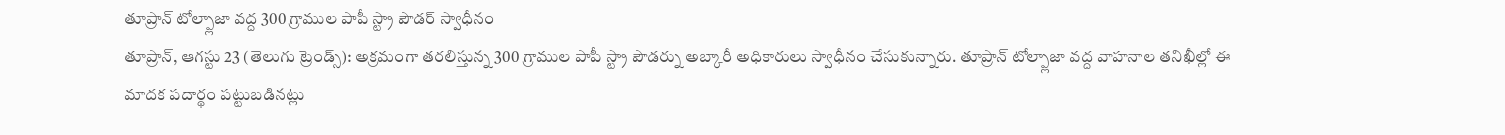తూప్రాన్ టోల్ప్లాజా వద్ద 300 గ్రాముల పాపీ స్ట్రా పౌడర్ స్వాధీనం
తూప్రాన్, ఆగస్టు 23 (తెలుగు ట్రెండ్స్): అక్రమంగా తరలిస్తున్న 300 గ్రాముల పాపీ స్ట్రా పౌడర్ను అబ్కారీ అధికారులు స్వాధీనం చేసుకున్నారు. తూప్రాన్ టోల్ప్లాజా వద్ద వాహనాల తనిఖీల్లో ఈ మాదక పదార్థం పట్టుబడినట్లు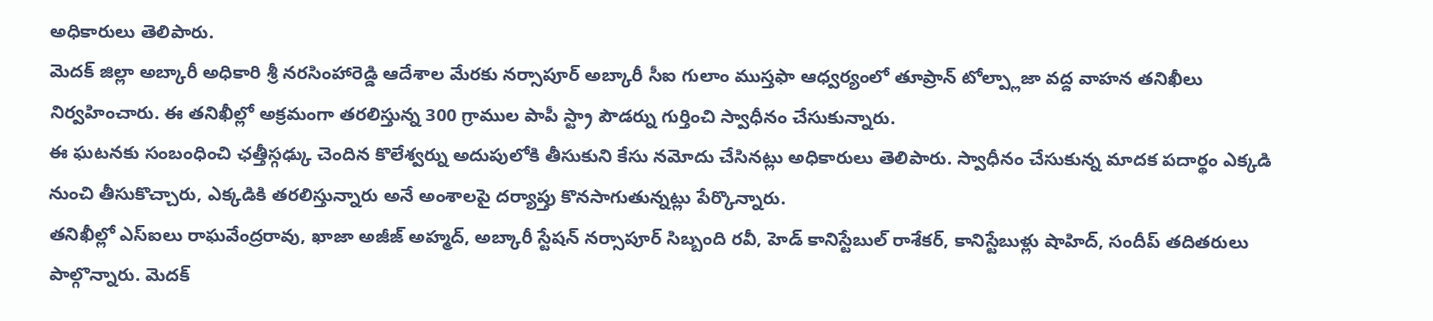అధికారులు తెలిపారు.
మెదక్ జిల్లా అబ్కారీ అధికారి శ్రీ నరసింహారెడ్డి ఆదేశాల మేరకు నర్సాపూర్ అబ్కారీ సీఐ గులాం ముస్తఫా ఆధ్వర్యంలో తూప్రాన్ టోల్ప్లాజా వద్ద వాహన తనిఖీలు నిర్వహించారు. ఈ తనిఖీల్లో అక్రమంగా తరలిస్తున్న 300 గ్రాముల పాపీ స్ట్రా పౌడర్ను గుర్తించి స్వాధీనం చేసుకున్నారు.
ఈ ఘటనకు సంబంధించి ఛత్తీస్గఢ్కు చెందిన కొలేశ్వర్ను అదుపులోకి తీసుకుని కేసు నమోదు చేసినట్లు అధికారులు తెలిపారు. స్వాధీనం చేసుకున్న మాదక పదార్థం ఎక్కడి నుంచి తీసుకొచ్చారు, ఎక్కడికి తరలిస్తున్నారు అనే అంశాలపై దర్యాప్తు కొనసాగుతున్నట్లు పేర్కొన్నారు.
తనిఖీల్లో ఎస్ఐలు రాఘవేంద్రరావు, ఖాజా అజీజ్ అహ్మద్, అబ్కారీ స్టేషన్ నర్సాపూర్ సిబ్బంది రవీ, హెడ్ కానిస్టేబుల్ రాశేకర్, కానిస్టేబుళ్లు షాహిద్, సందీప్ తదితరులు పాల్గొన్నారు. మెదక్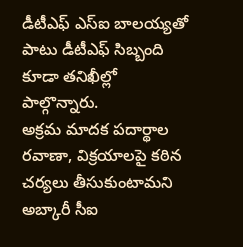డీటీఎఫ్ ఎస్ఐ బాలయ్యతో పాటు డీటీఎఫ్ సిబ్బంది కూడా తనిఖీల్లో పాల్గొన్నారు.
అక్రమ మాదక పదార్థాల రవాణా, విక్రయాలపై కఠిన చర్యలు తీసుకుంటామని అబ్కారీ సీఐ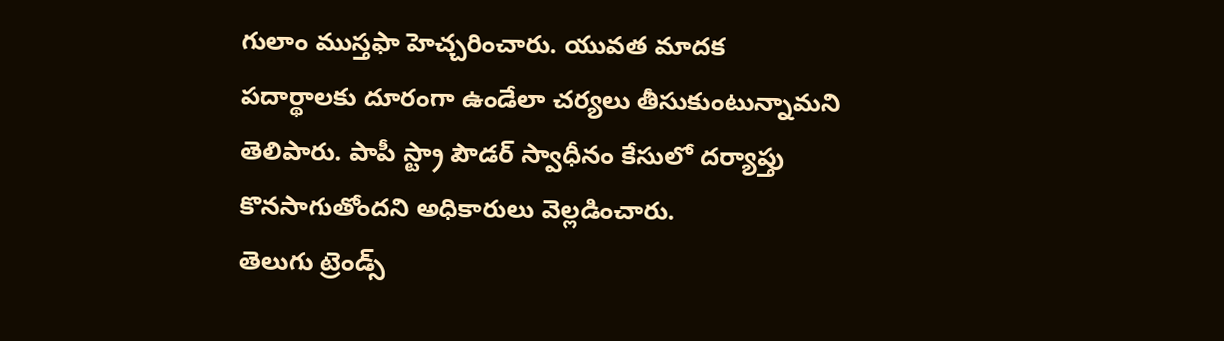గులాం ముస్తఫా హెచ్చరించారు. యువత మాదక పదార్థాలకు దూరంగా ఉండేలా చర్యలు తీసుకుంటున్నామని తెలిపారు. పాపీ స్ట్రా పౌడర్ స్వాధీనం కేసులో దర్యాప్తు కొనసాగుతోందని అధికారులు వెల్లడించారు.
తెలుగు ట్రెండ్స్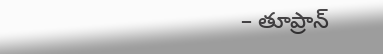– తూప్రాన్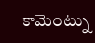కామెంట్ను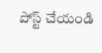పోస్ట్ చేయండి